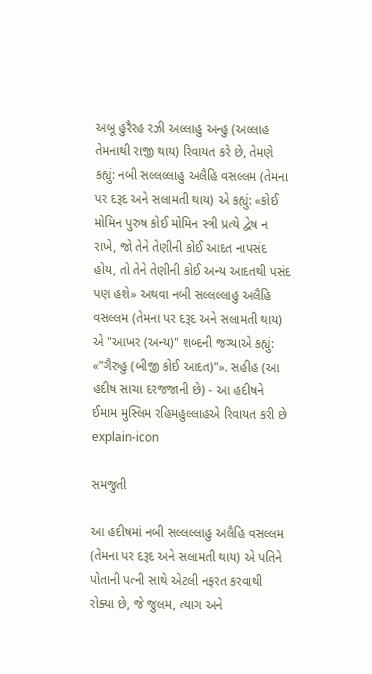અબૂ હુરૈરહ રઝી અલ્લાહુ અન્હુ (અલ્લાહ તેમનાથી રાજી થાય) રિવાયત કરે છે, તેમણે કહ્યું: નબી સલ્લલ્લાહુ અલૈહિ વસલ્લમ (તેમના પર દરૂદ અને સલામતી થાય) એ કહ્યું: «કોઈ મોમિન પુરુષ કોઈ મોમિન સ્ત્રી પ્રત્યે દ્વેષ ન રાખે, જો તેને તેણીની કોઈ આદત નાપસંદ હોય, તો તેને તેણીની કોઈ અન્ય આદતથી પસંદ પણ હશે» અથવા નબી સલ્લલ્લાહુ અલૈહિ વસલ્લમ (તેમના પર દરૂદ અને સલામતી થાય) એ "આખર (અન્ય)" શબ્દની જગ્યાએ કહ્યું: «"ગૈરુહુ (બીજી કોઈ આદત)"». સહીહ (આ હદીષ સાચા દરજજાની છે) - આ હદીષને ઈમામ મુસ્લિમ રહિમહુલ્લાહએ રિવાયત કરી છે
explain-icon

સમજુતી

આ હદીષમાં નબી સલ્લલ્લાહુ અલૈહિ વસલ્લમ (તેમના પર દરૂદ અને સલામતી થાય) એ પતિને પોતાની પત્ની સાથે એટલી નફરત કરવાથી રોક્યા છે, જે જુલમ, ત્યાગ અને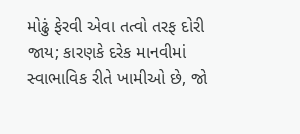મોઢું ફેરવી એવા તત્વો તરફ દોરી જાય; કારણકે દરેક માનવીમાં સ્વાભાવિક રીતે ખામીઓ છે, જો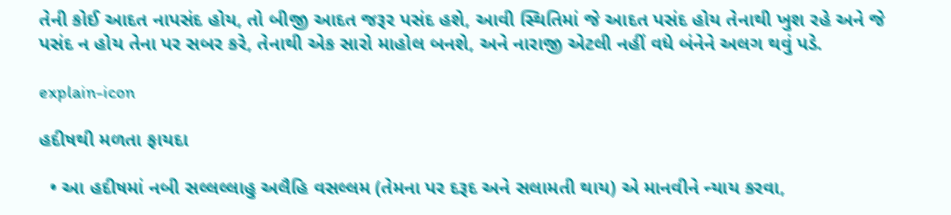તેની કોઈ આદત નાપસંદ હોય, તો બીજી આદત જરૂર પસંદ હશે, આવી સ્થિતિમાં જે આદત પસંદ હોય તેનાથી ખુશ રહે અને જે પસંદ ન હોય તેના પર સબર કરે, તેનાથી એક સારો માહોલ બનશે, અને નારાજી એટલી નહીં વધે બંનેને અલગ થવું પડે.

explain-icon

હદીષથી મળતા ફાયદા

  • આ હદીષમાં નબી સલ્લલ્લાહુ અલૈહિ વસલ્લમ (તેમના પર દરૂદ અને સલામતી થાય) એ માનવીને ન્યાય કરવા,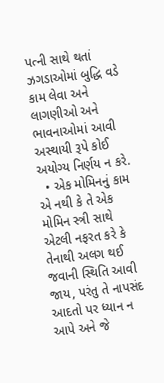પત્ની સાથે થતાં ઝગડાઓમાં બુદ્ધિ વડે કામ લેવા અને લાગણીઓ અને ભાવનાઓમાં આવી અસ્થાયી રૂપે કોઈ અયોગ્ય નિર્ણય ન કરે.
  • એક મોમિનનું કામ એ નથી કે તે એક મોમિન સ્ત્રી સાથે એટલી નફરત કરે કે તેનાથી અલગ થઈ જવાની સ્થિતિ આવી જાય, પરંતુ તે નાપસંદ આદતો પર ધ્યાન ન આપે અને જે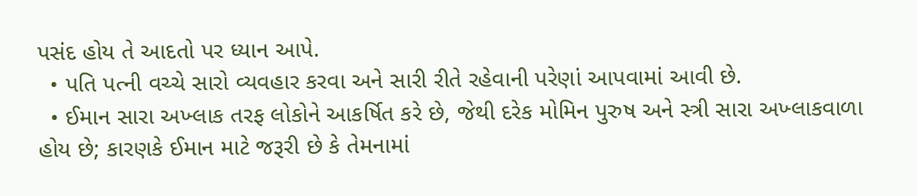પસંદ હોય તે આદતો પર ધ્યાન આપે.
  • પતિ પત્ની વચ્ચે સારો વ્યવહાર કરવા અને સારી રીતે રહેવાની પરેણાં આપવામાં આવી છે.
  • ઈમાન સારા અખ્લાક તરફ લોકોને આકર્ષિત કરે છે, જેથી દરેક મોમિન પુરુષ અને સ્ત્રી સારા અખ્લાકવાળા હોય છે; કારણકે ઈમાન માટે જરૂરી છે કે તેમનામાં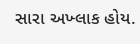સારા અખ્લાક હોય.